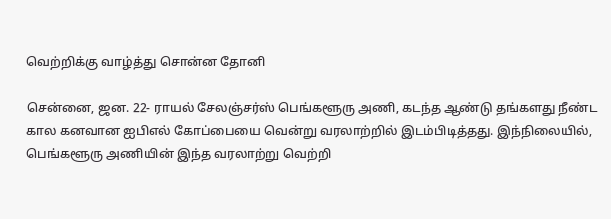வெற்றிக்கு வாழ்த்து சொன்ன தோனி

சென்னை, ஜன. 22- ராயல் சேலஞ்சர்ஸ் பெங்களூரு அணி, கடந்த ஆண்டு தங்களது நீண்ட கால கனவான ஐபிஎல் கோப்பையை வென்று வரலாற்றில் இடம்பிடித்தது. இந்நிலையில், பெங்களூரு அணியின் இந்த வரலாற்று வெற்றி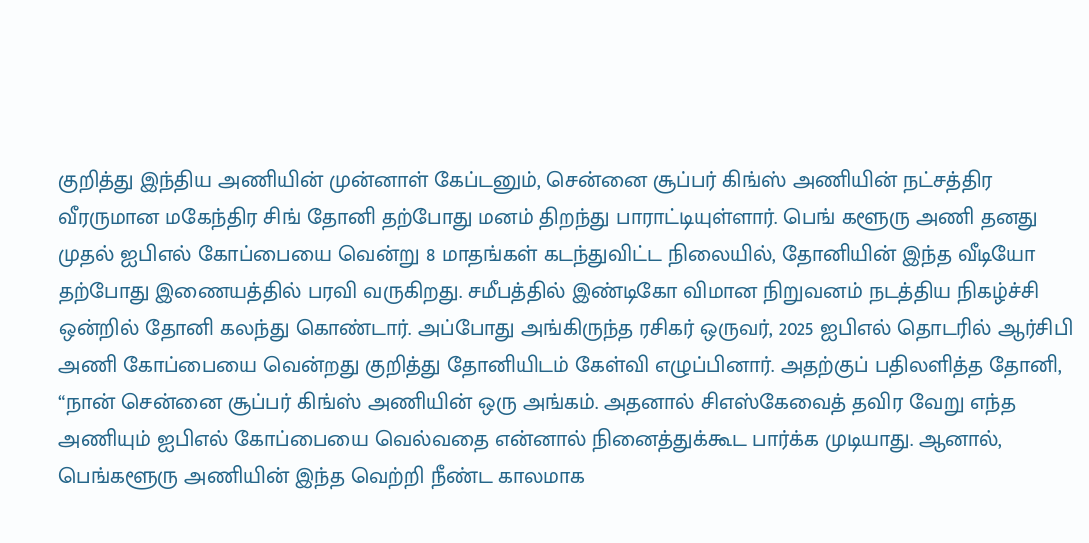குறித்து இந்திய அணியின் முன்னாள் கேப்டனும், சென்னை சூப்பர் கிங்ஸ் அணியின் நட்சத்திர வீரருமான மகேந்திர சிங் தோனி தற்போது மனம் திறந்து பாராட்டியுள்ளார். பெங் களூரு அணி தனது முதல் ஐபிஎல் கோப்பையை வென்று 8 மாதங்கள் கடந்துவிட்ட நிலையில், தோனியின் இந்த வீடியோ தற்போது இணையத்தில் பரவி வருகிறது. சமீபத்தில் இண்டிகோ விமான நிறுவனம் நடத்திய நிகழ்ச்சி ஒன்றில் தோனி கலந்து கொண்டார். அப்போது அங்கிருந்த ரசிகர் ஒருவர், 2025 ஐபிஎல் தொடரில் ஆர்சிபி அணி கோப்பையை வென்றது குறித்து தோனியிடம் கேள்வி எழுப்பினார். அதற்குப் பதிலளித்த தோனி, “நான் சென்னை சூப்பர் கிங்ஸ் அணியின் ஒரு அங்கம். அதனால் சிஎஸ்கேவைத் தவிர வேறு எந்த அணியும் ஐபிஎல் கோப்பையை வெல்வதை என்னால் நினைத்துக்கூட பார்க்க முடியாது. ஆனால், பெங்களூரு அணியின் இந்த வெற்றி நீண்ட காலமாக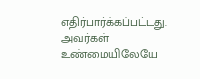எதிர்பார்க்கப்பட்டது. அவர்கள் உண்மையிலேயே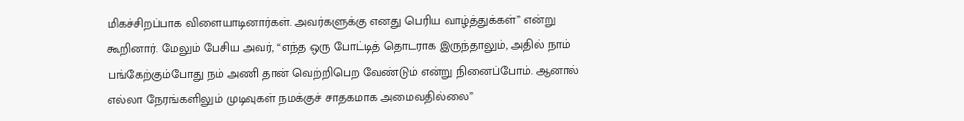மிகச்சிறப்பாக விளையாடினார்கள். அவர்களுக்கு எனது பெரிய வாழ்த்துக்கள்” என்று கூறினார். மேலும் பேசிய அவர், “எந்த ஒரு போட்டித் தொடராக இருந்தாலும், அதில் நாம் பங்கேற்கும்போது நம் அணி தான் வெற்றிபெற வேண்டும் என்று நினைப்போம். ஆனால் எல்லா நேரங்களிலும் முடிவுகள் நமக்குச் சாதகமாக அமைவதில்லை”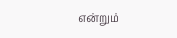என்றும்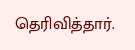தெரிவித்தார்.